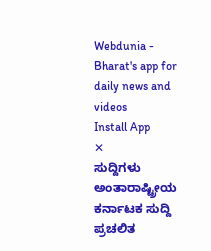Webdunia - Bharat's app for daily news and videos
Install App
✕
ಸುದ್ದಿಗಳು
ಅಂತಾರಾಷ್ಟ್ರೀಯ
ಕರ್ನಾಟಕ ಸುದ್ದಿ
ಪ್ರಚಲಿತ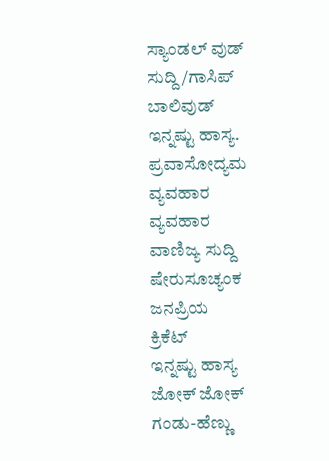ಸ್ಯಾಂಡಲ್ ವುಡ್
ಸುದ್ದಿ/ಗಾಸಿಪ್
ಬಾಲಿವುಡ್
ಇನ್ನಷ್ಟು ಹಾಸ್ಯ.
ಪ್ರವಾಸೋದ್ಯಮ
ವ್ಯವಹಾರ
ವ್ಯವಹಾರ
ವಾಣಿಜ್ಯ ಸುದ್ದಿ
ಷೇರುಸೂಚ್ಯಂಕ
ಜನಪ್ರಿಯ
ಕ್ರಿಕೆಟ್
ಇನ್ನಷ್ಟು ಹಾಸ್ಯ
ಜೋಕ್ ಜೋಕ್
ಗಂಡು-ಹೆಣ್ಣು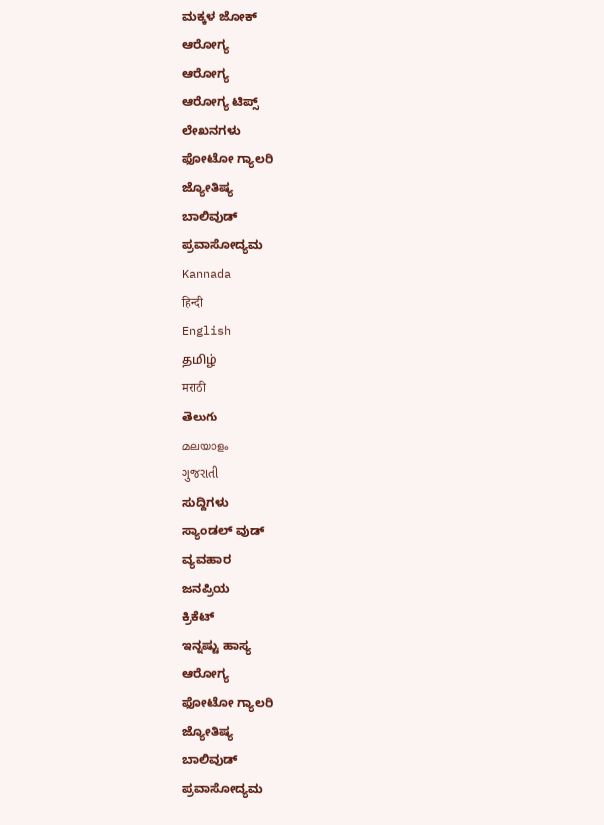ಮಕ್ಕಳ ಜೋಕ್
ಆರೋಗ್ಯ
ಆರೋಗ್ಯ
ಆರೋಗ್ಯ ಟಿಪ್ಸ್
ಲೇಖನಗಳು
ಫೋಟೋ ಗ್ಯಾಲರಿ
ಜ್ಯೋತಿಷ್ಯ
ಬಾಲಿವುಡ್
ಪ್ರವಾಸೋದ್ಯಮ
Kannada
हिन्दी
English
தமிழ்
मराठी
తెలుగు
മലയാളം
ગુજરાતી
ಸುದ್ದಿಗಳು
ಸ್ಯಾಂಡಲ್ ವುಡ್
ವ್ಯವಹಾರ
ಜನಪ್ರಿಯ
ಕ್ರಿಕೆಟ್
ಇನ್ನಷ್ಟು ಹಾಸ್ಯ
ಆರೋಗ್ಯ
ಫೋಟೋ ಗ್ಯಾಲರಿ
ಜ್ಯೋತಿಷ್ಯ
ಬಾಲಿವುಡ್
ಪ್ರವಾಸೋದ್ಯಮ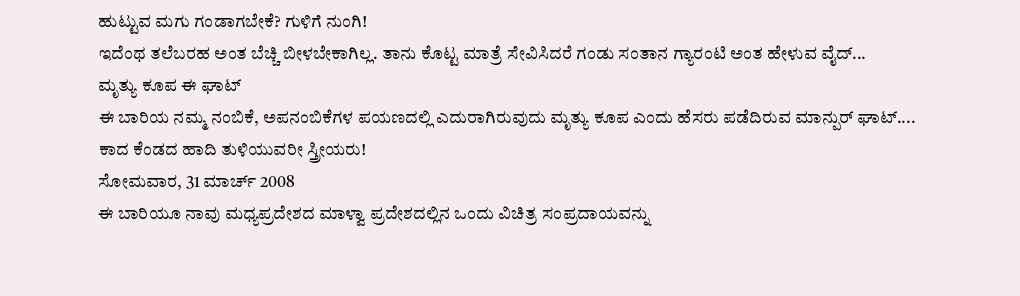ಹುಟ್ಟುವ ಮಗು ಗಂಡಾಗಬೇಕೆ? ಗುಳಿಗೆ ನುಂಗಿ!
ಇದೆಂಥ ತಲೆಬರಹ ಅಂತ ಬೆಚ್ಚಿ ಬೀಳಬೇಕಾಗಿಲ್ಲ. ತಾನು ಕೊಟ್ಟ ಮಾತ್ರೆ ಸೇವಿಸಿದರೆ ಗಂಡು ಸಂತಾನ ಗ್ಯಾರಂಟಿ ಅಂತ ಹೇಳುವ ವೈದ್...
ಮೃತ್ಯು ಕೂಪ ಈ ಘಾಟ್
ಈ ಬಾರಿಯ ನಮ್ಮ ನಂಬಿಕೆ, ಅಪನಂಬಿಕೆಗಳ ಪಯಣದಲ್ಲಿ ಎದುರಾಗಿರುವುದು ಮೃತ್ಯು ಕೂಪ ಎಂದು ಹೆಸರು ಪಡೆದಿರುವ ಮಾನ್ಪುರ್ ಘಾಟ್....
ಕಾದ ಕೆಂಡದ ಹಾದಿ ತುಳಿಯುವರೀ ಸ್ತ್ರೀಯರು!
ಸೋಮವಾರ, 31 ಮಾರ್ಚ್ 2008
ಈ ಬಾರಿಯೂ ನಾವು ಮಧ್ಯಪ್ರದೇಶದ ಮಾಳ್ವಾ ಪ್ರದೇಶದಲ್ಲಿನ ಒಂದು ವಿಚಿತ್ರ ಸಂಪ್ರದಾಯವನ್ನು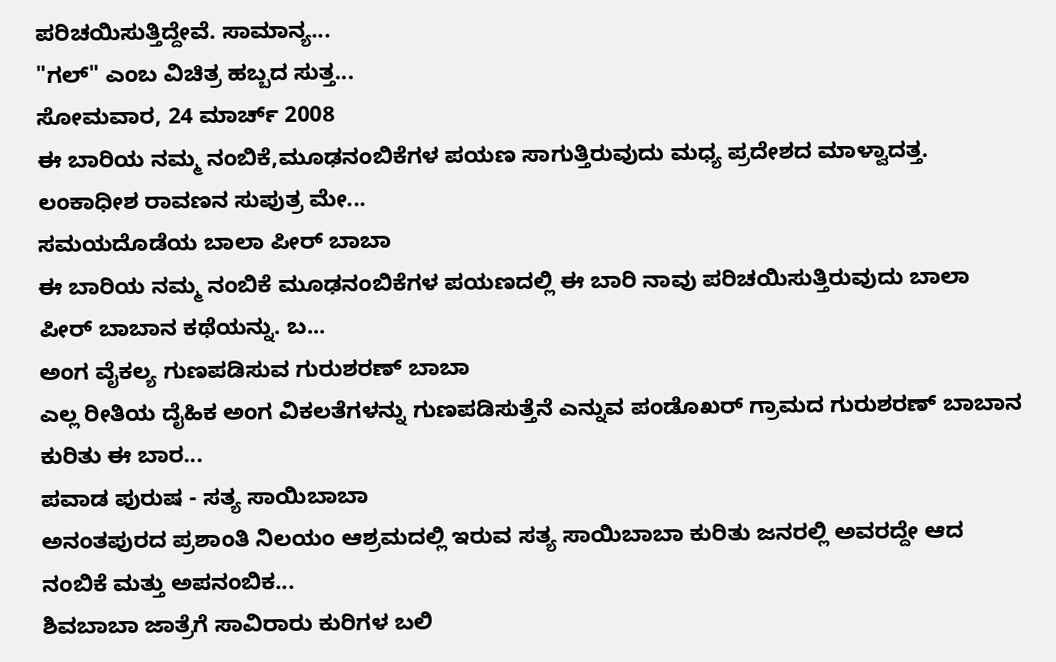ಪರಿಚಯಿಸುತ್ತಿದ್ದೇವೆ. ಸಾಮಾನ್ಯ...
"ಗಲ್" ಎಂಬ ವಿಚಿತ್ರ ಹಬ್ಬದ ಸುತ್ತ...
ಸೋಮವಾರ, 24 ಮಾರ್ಚ್ 2008
ಈ ಬಾರಿಯ ನಮ್ಮ ನಂಬಿಕೆ,ಮೂಢನಂಬಿಕೆಗಳ ಪಯಣ ಸಾಗುತ್ತಿರುವುದು ಮಧ್ಯ ಪ್ರದೇಶದ ಮಾಳ್ವಾದತ್ತ. ಲಂಕಾಧೀಶ ರಾವಣನ ಸುಪುತ್ರ ಮೇ...
ಸಮಯದೊಡೆಯ ಬಾಲಾ ಪೀರ್ ಬಾಬಾ
ಈ ಬಾರಿಯ ನಮ್ಮ ನಂಬಿಕೆ ಮೂಢನಂಬಿಕೆಗಳ ಪಯಣದಲ್ಲಿ ಈ ಬಾರಿ ನಾವು ಪರಿಚಯಿಸುತ್ತಿರುವುದು ಬಾಲಾ ಪೀರ್ ಬಾಬಾನ ಕಥೆಯನ್ನು. ಬ...
ಅಂಗ ವೈಕಲ್ಯ ಗುಣಪಡಿಸುವ ಗುರುಶರಣ್ ಬಾಬಾ
ಎಲ್ಲ ರೀತಿಯ ದೈಹಿಕ ಅಂಗ ವಿಕಲತೆಗಳನ್ನು ಗುಣಪಡಿಸುತ್ತೆನೆ ಎನ್ನುವ ಪಂಡೊಖರ್ ಗ್ರಾಮದ ಗುರುಶರಣ್ ಬಾಬಾನ ಕುರಿತು ಈ ಬಾರ...
ಪವಾಡ ಪುರುಷ - ಸತ್ಯ ಸಾಯಿಬಾಬಾ
ಅನಂತಪುರದ ಪ್ರಶಾಂತಿ ನಿಲಯಂ ಆಶ್ರಮದಲ್ಲಿ ಇರುವ ಸತ್ಯ ಸಾಯಿಬಾಬಾ ಕುರಿತು ಜನರಲ್ಲಿ ಅವರದ್ದೇ ಆದ ನಂಬಿಕೆ ಮತ್ತು ಅಪನಂಬಿಕ...
ಶಿವಬಾಬಾ ಜಾತ್ರೆಗೆ ಸಾವಿರಾರು ಕುರಿಗಳ ಬಲಿ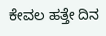ಕೇವಲ ಹತ್ತೇ ದಿನ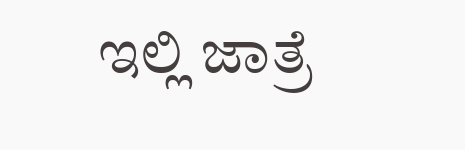ಇಲ್ಲಿ ಜಾತ್ರೆ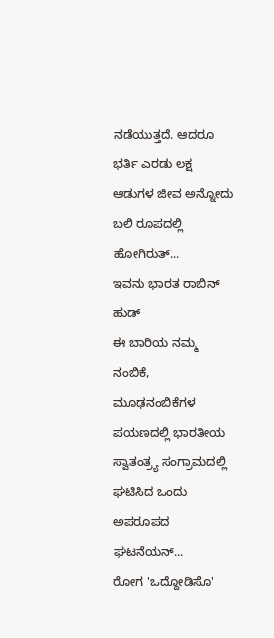ನಡೆಯುತ್ತದೆ. ಆದರೂ ಭರ್ತಿ ಎರಡು ಲಕ್ಷ ಆಡುಗಳ ಜೀವ ಅನ್ನೋದು ಬಲಿ ರೂಪದಲ್ಲಿ ಹೋಗಿರುತ್...
ಇವನು ಭಾರತ ರಾಬಿನ್ ಹುಡ್
ಈ ಬಾರಿಯ ನಮ್ಮ ನಂಬಿಕೆ, ಮೂಢನಂಬಿಕೆಗಳ ಪಯಣದಲ್ಲಿ ಭಾರತೀಯ ಸ್ವಾತಂತ್ರ್ಯ ಸಂಗ್ರಾಮದಲ್ಲಿ ಘಟಿಸಿದ ಒಂದು ಅಪರೂಪದ ಘಟನೆಯನ್...
ರೋಗ 'ಒದ್ದೋಡಿಸೊ'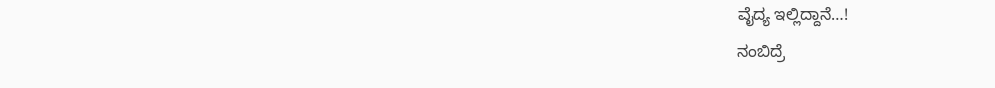ವೈದ್ಯ ಇಲ್ಲಿದ್ದಾನೆ…!
ನಂಬಿದ್ರೆ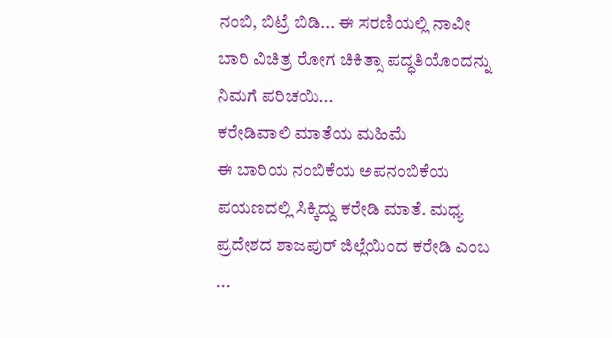ನಂಬಿ, ಬಿಟ್ರೆ ಬಿಡಿ... ಈ ಸರಣಿಯಲ್ಲಿ ನಾವೀ ಬಾರಿ ವಿಚಿತ್ರ ರೋಗ ಚಿಕಿತ್ಸಾ ಪದ್ಧತಿಯೊಂದನ್ನು ನಿಮಗೆ ಪರಿಚಯಿ...
ಕರೇಡಿವಾಲಿ ಮಾತೆಯ ಮಹಿಮೆ
ಈ ಬಾರಿಯ ನಂಬಿಕೆಯ ಅಪನಂಬಿಕೆಯ ಪಯಣದಲ್ಲಿ ಸಿಕ್ಕಿದ್ದು ಕರೇಡಿ ಮಾತೆ. ಮಧ್ಯ ಪ್ರದೇಶದ ಶಾಜಪುರ್ ಜಿಲ್ಲೆಯಿಂದ ಕರೇಡಿ ಎಂಬ ...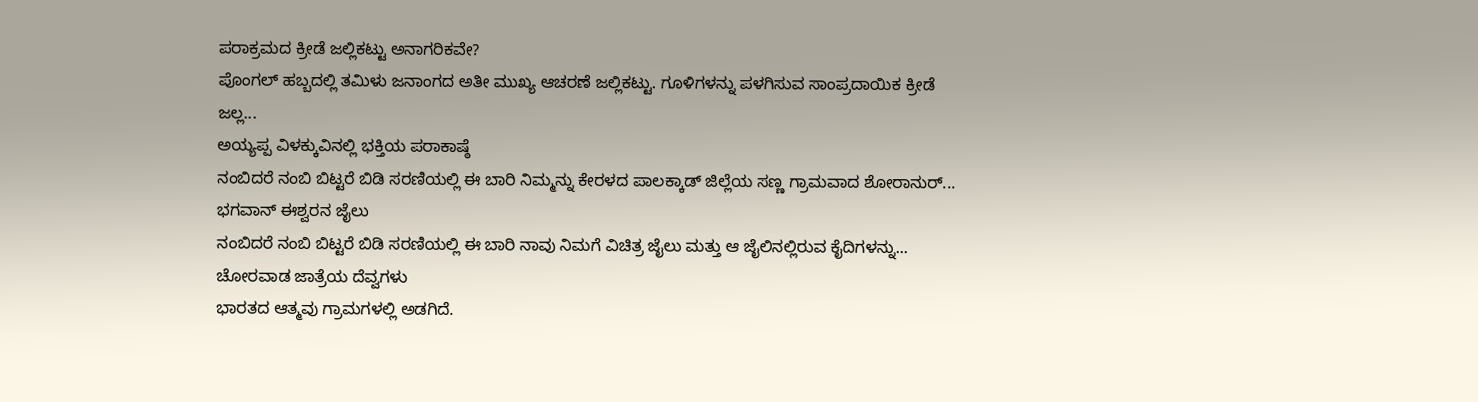ಪರಾಕ್ರಮದ ಕ್ರೀಡೆ ಜಲ್ಲಿಕಟ್ಟು ಅನಾಗರಿಕವೇ?
ಪೊಂಗಲ್ ಹಬ್ಬದಲ್ಲಿ ತಮಿಳು ಜನಾಂಗದ ಅತೀ ಮುಖ್ಯ ಆಚರಣೆ ಜಲ್ಲಿಕಟ್ಟು. ಗೂಳಿಗಳನ್ನು ಪಳಗಿಸುವ ಸಾಂಪ್ರದಾಯಿಕ ಕ್ರೀಡೆ ಜಲ್ಲ...
ಅಯ್ಯಪ್ಪ ವಿಳಕ್ಕುವಿನಲ್ಲಿ ಭಕ್ತಿಯ ಪರಾಕಾಷ್ಠೆ
ನಂಬಿದರೆ ನಂಬಿ ಬಿಟ್ಟರೆ ಬಿಡಿ ಸರಣಿಯಲ್ಲಿ ಈ ಬಾರಿ ನಿಮ್ಮನ್ನು ಕೇರಳದ ಪಾಲಕ್ಕಾಡ್ ಜಿಲ್ಲೆಯ ಸಣ್ಣ ಗ್ರಾಮವಾದ ಶೋರಾನುರ್...
ಭಗವಾನ್ ಈಶ್ವರನ ಜೈಲು
ನಂಬಿದರೆ ನಂಬಿ ಬಿಟ್ಟರೆ ಬಿಡಿ ಸರಣಿಯಲ್ಲಿ ಈ ಬಾರಿ ನಾವು ನಿಮಗೆ ವಿಚಿತ್ರ ಜೈಲು ಮತ್ತು ಆ ಜೈಲಿನಲ್ಲಿರುವ ಕೈದಿಗಳನ್ನು...
ಚೋರವಾಡ ಜಾತ್ರೆಯ ದೆವ್ವಗಳು
ಭಾರತದ ಆತ್ಮವು ಗ್ರಾಮಗಳಲ್ಲಿ ಅಡಗಿದೆ.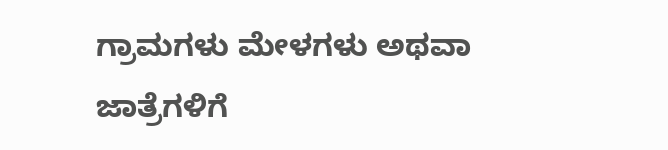ಗ್ರಾಮಗಳು ಮೇಳಗಳು ಅಥವಾ ಜಾತ್ರೆಗಳಿಗೆ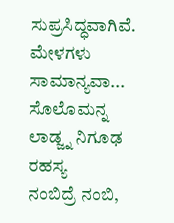ಸುಪ್ರಸಿದ್ಧವಾಗಿವೆ. ಮೇಳಗಳು ಸಾಮಾನ್ಯವಾ...
ಸೊಲೊಮನ್ನ ಲಾಡ್ಜ್ನ ನಿಗೂಢ ರಹಸ್ಯ
ನಂಬಿದ್ರೆ ನಂಬಿ,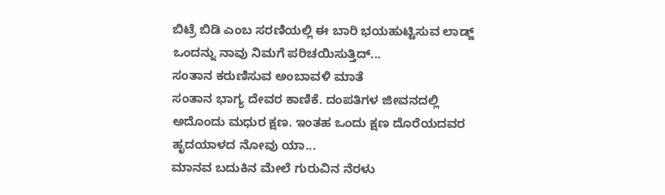ಬಿಟ್ರೆ ಬಿಡಿ ಎಂಬ ಸರಣಿಯಲ್ಲಿ ಈ ಬಾರಿ ಭಯಹುಟ್ಟಿಸುವ ಲಾಡ್ಜ್ ಒಂದನ್ನು ನಾವು ನಿಮಗೆ ಪರಿಚಯಿಸುತ್ತಿದ್...
ಸಂತಾನ ಕರುಣಿಸುವ ಅಂಬಾವಳಿ ಮಾತೆ
ಸಂತಾನ ಭಾಗ್ಯ ದೇವರ ಕಾಣಿಕೆ. ದಂಪತಿಗಳ ಜೀವನದಲ್ಲಿ ಅದೊಂದು ಮಧುರ ಕ್ಷಣ. ಇಂತಹ ಒಂದು ಕ್ಷಣ ದೊರೆಯದವರ ಹೃದಯಾಳದ ನೋವು ಯಾ...
ಮಾನವ ಬದುಕಿನ ಮೇಲೆ ಗುರುವಿನ ನೆರಳು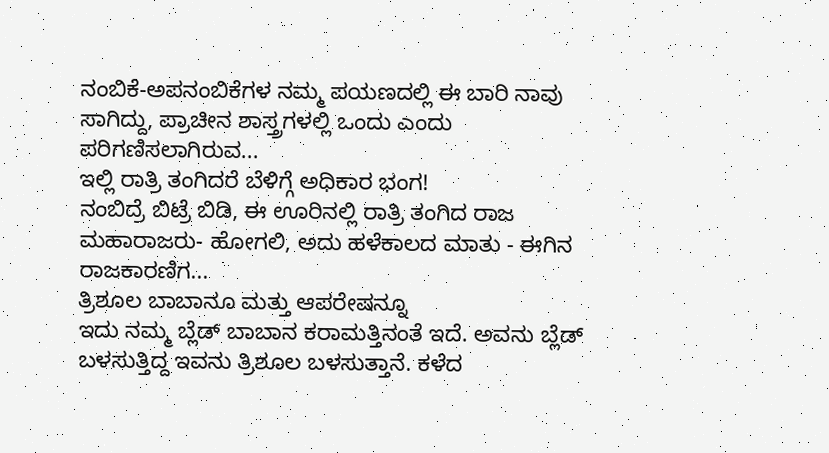ನಂಬಿಕೆ-ಅಪನಂಬಿಕೆಗಳ ನಮ್ಮ ಪಯಣದಲ್ಲಿ ಈ ಬಾರಿ ನಾವು ಸಾಗಿದ್ದು, ಪ್ರಾಚೀನ ಶಾಸ್ತ್ರಗಳಲ್ಲಿ ಒಂದು ಎಂದು ಪರಿಗಣಿಸಲಾಗಿರುವ...
ಇಲ್ಲಿ ರಾತ್ರಿ ತಂಗಿದರೆ ಬೆಳಿಗ್ಗೆ ಅಧಿಕಾರ ಭಂಗ!
ನಂಬಿದ್ರೆ ಬಿಟ್ರೆ ಬಿಡಿ, ಈ ಊರಿನಲ್ಲಿ ರಾತ್ರಿ ತಂಗಿದ ರಾಜ ಮಹಾರಾಜರು- ಹೋಗಲಿ, ಅದು ಹಳೆಕಾಲದ ಮಾತು - ಈಗಿನ ರಾಜಕಾರಣಿಗ...
ತ್ರಿಶೂಲ ಬಾಬಾನೂ ಮತ್ತು ಆಪರೇಷನ್ನೂ
ಇದು ನಮ್ಮ ಬ್ಲೆಡ್ ಬಾಬಾನ ಕರಾಮತ್ತಿನಂತೆ ಇದೆ. ಅವನು ಬ್ಲೆಡ್ ಬಳಸುತ್ತಿದ್ದ ಇವನು ತ್ರಿಶೂಲ ಬಳಸುತ್ತಾನೆ. ಕಳೆದ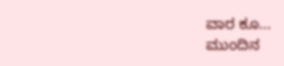ವಾರ ಕೂ...
ಮುಂದಿನ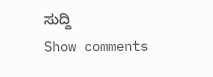ಸುದ್ದಿ
Show comments